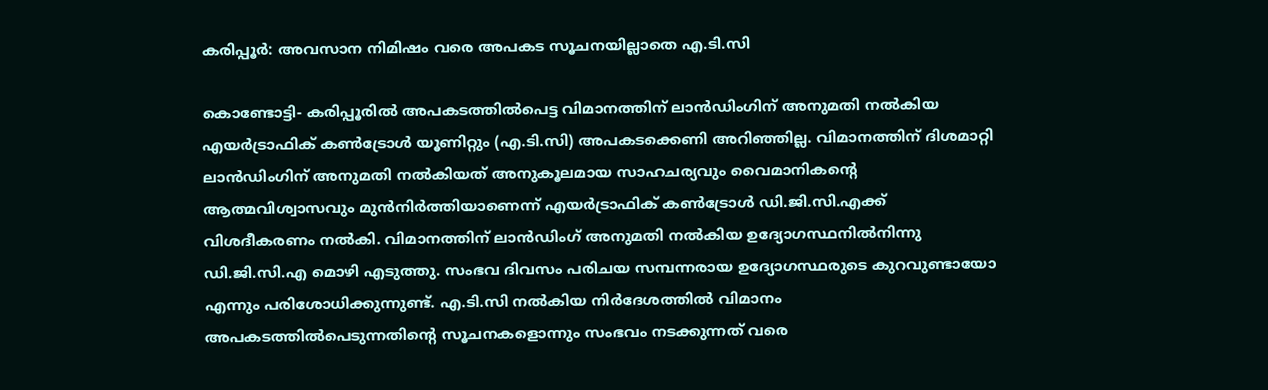കരിപ്പൂര്‍: അവസാന നിമിഷം വരെ അപകട സൂചനയില്ലാതെ എ.ടി.സി

കൊണ്ടോട്ടി- കരിപ്പൂരില്‍ അപകടത്തില്‍പെട്ട വിമാനത്തിന് ലാന്‍ഡിംഗിന് അനുമതി നല്‍കിയ എയര്‍ട്രാഫിക് കണ്‍ട്രോള്‍ യൂണിറ്റും (എ.ടി.സി) അപകടക്കെണി അറിഞ്ഞില്ല. വിമാനത്തിന് ദിശമാറ്റി ലാന്‍ഡിംഗിന് അനുമതി നല്‍കിയത് അനുകൂലമായ സാഹചര്യവും വൈമാനികന്റെ ആത്മവിശ്വാസവും മുന്‍നിര്‍ത്തിയാണെന്ന് എയര്‍ട്രാഫിക് കണ്‍ട്രോള്‍ ഡി.ജി.സി.എക്ക് വിശദീകരണം നല്‍കി. വിമാനത്തിന് ലാന്‍ഡിംഗ് അനുമതി നല്‍കിയ ഉദ്യോഗസ്ഥനില്‍നിന്നു ഡി.ജി.സി.എ മൊഴി എടുത്തു. സംഭവ ദിവസം പരിചയ സമ്പന്നരായ ഉദ്യോഗസ്ഥരുടെ കുറവുണ്ടായോ എന്നും പരിശോധിക്കുന്നുണ്ട്. എ.ടി.സി നല്‍കിയ നിര്‍ദേശത്തില്‍ വിമാനം അപകടത്തില്‍പെടുന്നതിന്റെ സൂചനകളൊന്നും സംഭവം നടക്കുന്നത് വരെ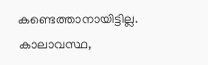കണ്ടെത്താനായിട്ടില്ല.
കാലാവസ്ഥ,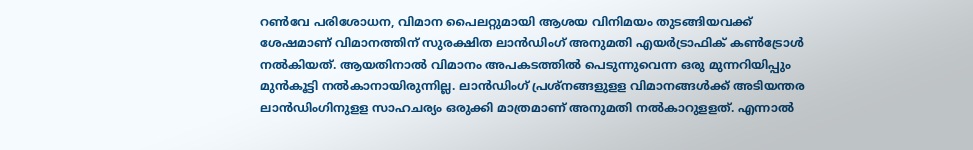റണ്‍വേ പരിശോധന, വിമാന പൈലറ്റുമായി ആശയ വിനിമയം തുടങ്ങിയവക്ക് ശേഷമാണ് വിമാനത്തിന് സുരക്ഷിത ലാന്‍ഡിംഗ് അനുമതി എയര്‍ട്രാഫിക് കണ്‍ട്രോള്‍ നല്‍കിയത്. ആയതിനാല്‍ വിമാനം അപകടത്തില്‍ പെടുന്നുവെന്ന ഒരു മുന്നറിയിപ്പും മുന്‍കൂട്ടി നല്‍കാനായിരുന്നില്ല. ലാന്‍ഡിംഗ് പ്രശ്‌നങ്ങളുളള വിമാനങ്ങള്‍ക്ക് അടിയന്തര ലാന്‍ഡിംഗിനുളള സാഹചര്യം ഒരുക്കി മാത്രമാണ് അനുമതി നല്‍കാറുളളത്. എന്നാല്‍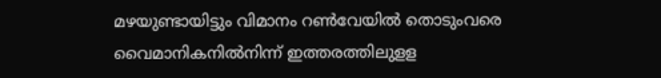മഴയുണ്ടായിട്ടും വിമാനം റണ്‍വേയില്‍ തൊടുംവരെ വൈമാനികനില്‍നിന്ന് ഇത്തരത്തിലുളള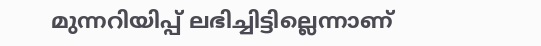മുന്നറിയിപ്പ് ലഭിച്ചിട്ടില്ലെന്നാണ്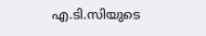എ.ടി.സിയുടെ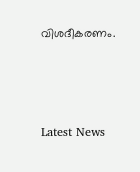വിശദീകരണം.



Latest News